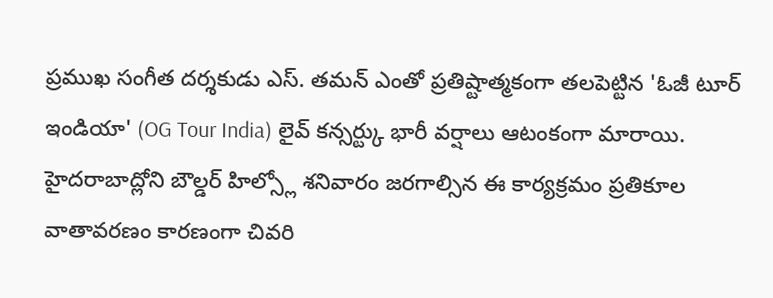ప్రముఖ సంగీత దర్శకుడు ఎస్. తమన్ ఎంతో ప్రతిష్టాత్మకంగా తలపెట్టిన 'ఓజీ టూర్ ఇండియా' (OG Tour India) లైవ్ కన్సర్ట్కు భారీ వర్షాలు ఆటంకంగా మారాయి. హైదరాబాద్లోని బౌల్డర్ హిల్స్లో శనివారం జరగాల్సిన ఈ కార్యక్రమం ప్రతికూల వాతావరణం కారణంగా చివరి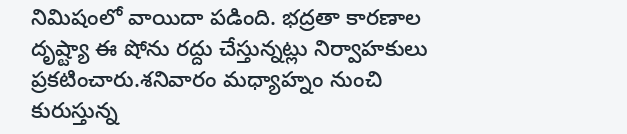నిమిషంలో వాయిదా పడింది. భద్రతా కారణాల దృష్ట్యా ఈ షోను రద్దు చేస్తున్నట్లు నిర్వాహకులు ప్రకటించారు.శనివారం మధ్యాహ్నం నుంచి కురుస్తున్న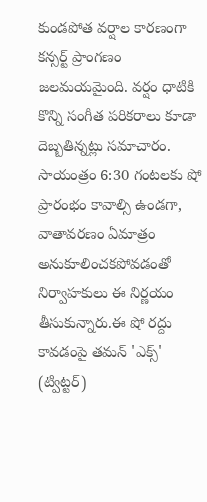కుండపోత వర్షాల కారణంగా కన్సర్ట్ ప్రాంగణం జలమయమైంది. వర్షం ధాటికి కొన్ని సంగీత పరికరాలు కూడా దెబ్బతిన్నట్లు సమాచారం. సాయంత్రం 6:30 గంటలకు షో ప్రారంభం కావాల్సి ఉండగా, వాతావరణం ఏమాత్రం అనుకూలించకపోవడంతో నిర్వాహకులు ఈ నిర్ణయం తీసుకున్నారు.ఈ షో రద్దు కావడంపై తమన్ 'ఎక్స్' (ట్విట్టర్)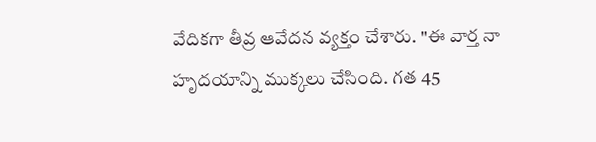వేదికగా తీవ్ర ఆవేదన వ్యక్తం చేశారు. "ఈ వార్త నా హృదయాన్ని ముక్కలు చేసింది. గత 45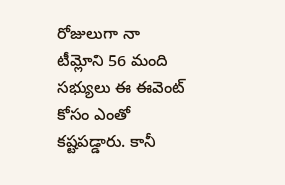రోజులుగా నా టీమ్లోని 56 మంది సభ్యులు ఈ ఈవెంట్ కోసం ఎంతో కష్టపడ్డారు. కానీ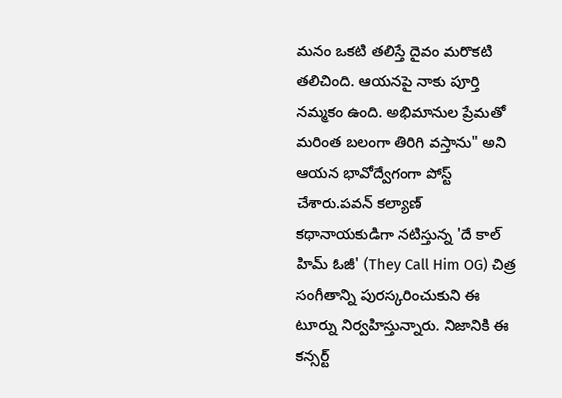మనం ఒకటి తలిస్తే దైవం మరొకటి తలిచింది. ఆయనపై నాకు పూర్తి నమ్మకం ఉంది. అభిమానుల ప్రేమతో మరింత బలంగా తిరిగి వస్తాను" అని ఆయన భావోద్వేగంగా పోస్ట్ చేశారు.పవన్ కల్యాణ్ కథానాయకుడిగా నటిస్తున్న 'దే కాల్ హిమ్ ఓజీ' (They Call Him OG) చిత్ర సంగీతాన్ని పురస్కరించుకుని ఈ టూర్ను నిర్వహిస్తున్నారు. నిజానికి ఈ కన్సర్ట్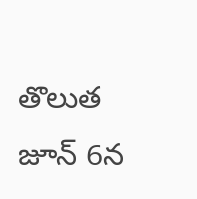తొలుత జూన్ 6న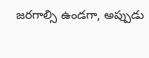జరగాల్సి ఉండగా, అప్పుడు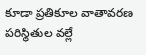కూడా ప్రతికూల వాతావరణ పరిస్థితుల వల్లే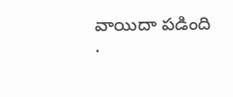వాయిదా పడింది
.